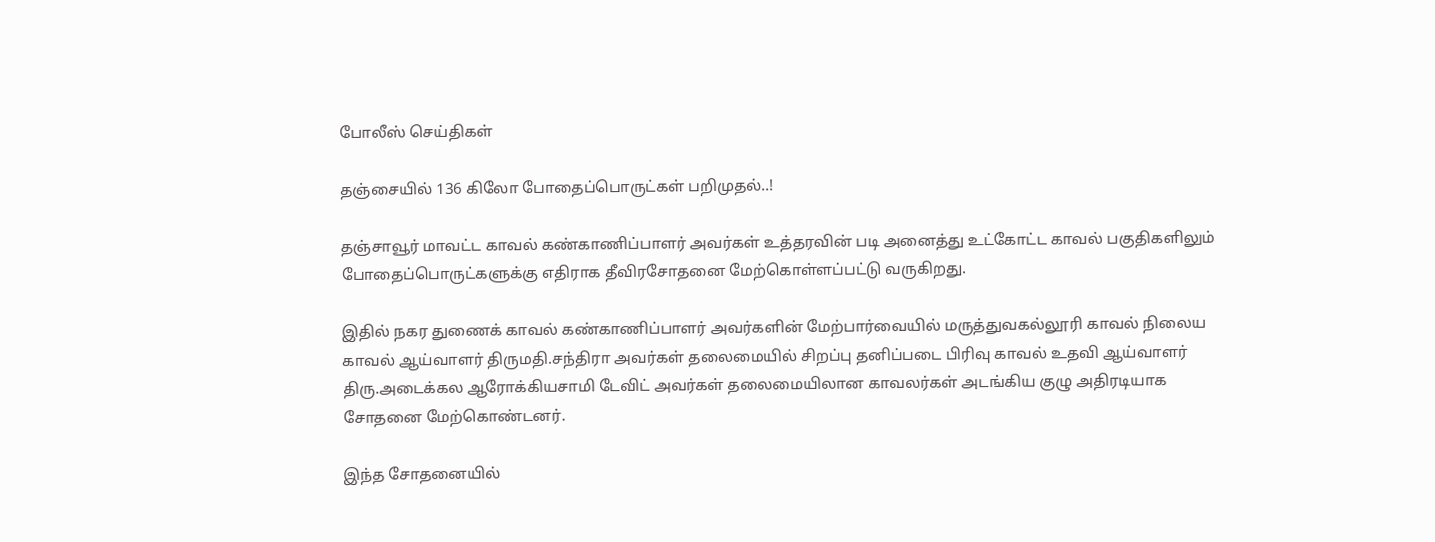போலீஸ் செய்திகள்

தஞ்சையில் 136 கிலோ போதைப்பொருட்கள் பறிமுதல்..!

தஞ்சாவூர் மாவட்ட காவல் கண்காணிப்பாளர் அவர்கள் உத்தரவின் படி அனைத்து உட்கோட்ட காவல் பகுதிகளிலும் போதைப்பொருட்களுக்கு எதிராக தீவிரசோதனை மேற்கொள்ளப்பட்டு வருகிறது.

இதில் நகர துணைக் காவல் கண்காணிப்பாளர் அவர்களின் மேற்பார்வையில் மருத்துவகல்லூரி காவல் நிலைய காவல் ஆய்வாளர் திருமதி.சந்திரா அவர்கள் தலைமையில் சிறப்பு தனிப்படை பிரிவு காவல் உதவி ஆய்வாளர் திரு.அடைக்கல ஆரோக்கியசாமி டேவிட் அவர்கள் தலைமையிலான காவலர்கள் அடங்கிய குழு அதிரடியாக சோதனை மேற்கொண்டனர்.

இந்த சோதனையில்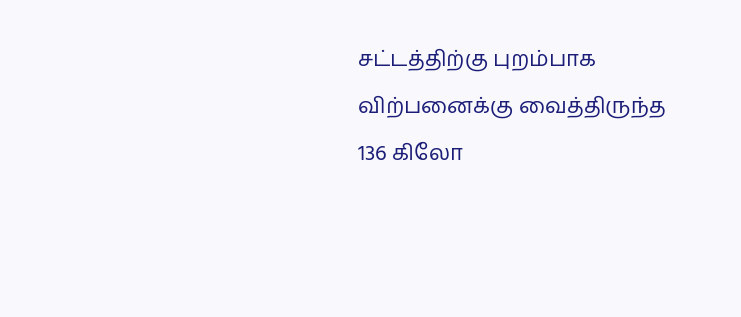சட்டத்திற்கு புறம்பாக விற்பனைக்கு வைத்திருந்த 136 கிலோ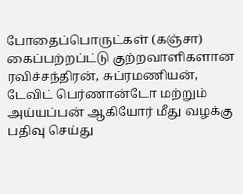போதைப்பொருட்கள் (கஞ்சா) கைப்பற்றப்ட்டு குற்றவாளிகளான ரவிச்சந்திரன், சுப்ரமணியன், டேவிட் பெர்ணான்டோ மற்றும் அய்யப்பன் ஆகியோர் மீது வழக்கு பதிவு செய்து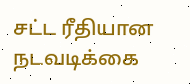சட்ட ரீதியான நடவடிக்கை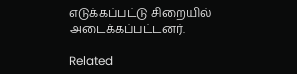எடுக்கப்பட்டு சிறையில் அடைக்கப்பட்டனர்.

Related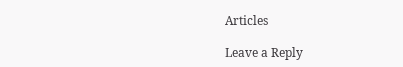Articles

Leave a Reply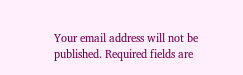Your email address will not be published. Required fields are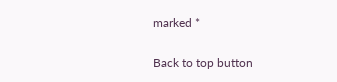marked *

Back to top button